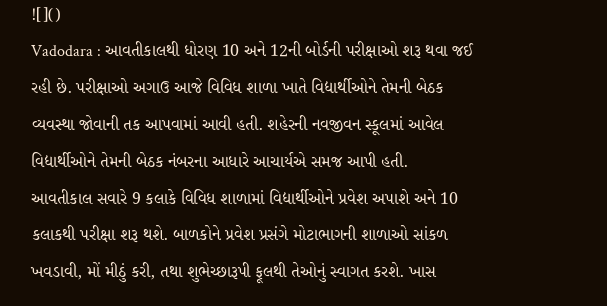![]()
Vadodara : આવતીકાલથી ધોરણ 10 અને 12ની બોર્ડની પરીક્ષાઓ શરૂ થવા જઈ રહી છે. પરીક્ષાઓ અગાઉ આજે વિવિધ શાળા ખાતે વિદ્યાર્થીઓને તેમની બેઠક વ્યવસ્થા જોવાની તક આપવામાં આવી હતી. શહેરની નવજીવન સ્કૂલમાં આવેલ વિદ્યાર્થીઓને તેમની બેઠક નંબરના આધારે આચાર્યએ સમજ આપી હતી.
આવતીકાલ સવારે 9 કલાકે વિવિધ શાળામાં વિદ્યાર્થીઓને પ્રવેશ અપાશે અને 10 કલાકથી પરીક્ષા શરૂ થશે. બાળકોને પ્રવેશ પ્રસંગે મોટાભાગની શાળાઓ સાંકળ ખવડાવી, મોં મીઠું કરી, તથા શુભેચ્છારૂપી ફૂલથી તેઓનું સ્વાગત કરશે. ખાસ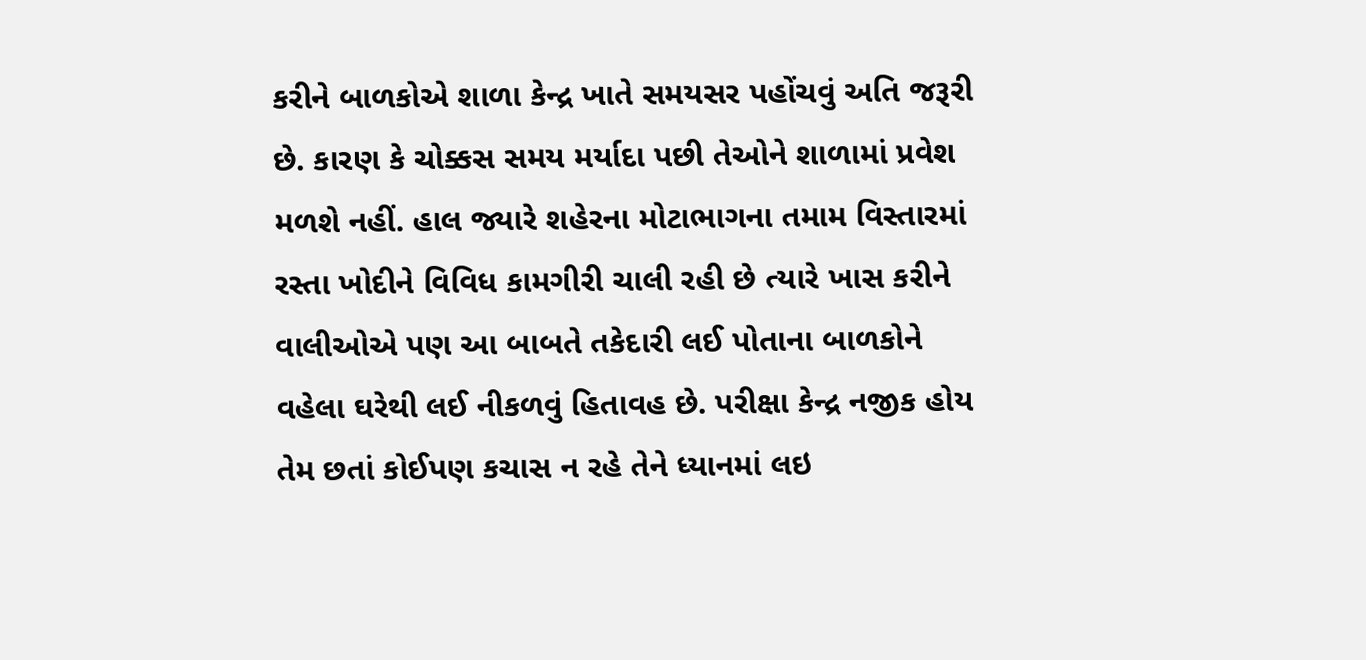કરીને બાળકોએ શાળા કેન્દ્ર ખાતે સમયસર પહોંચવું અતિ જરૂરી છે. કારણ કે ચોક્કસ સમય મર્યાદા પછી તેઓને શાળામાં પ્રવેશ મળશે નહીં. હાલ જ્યારે શહેરના મોટાભાગના તમામ વિસ્તારમાં રસ્તા ખોદીને વિવિધ કામગીરી ચાલી રહી છે ત્યારે ખાસ કરીને વાલીઓએ પણ આ બાબતે તકેદારી લઈ પોતાના બાળકોને વહેલા ઘરેથી લઈ નીકળવું હિતાવહ છે. પરીક્ષા કેન્દ્ર નજીક હોય તેમ છતાં કોઈપણ કચાસ ન રહે તેને ધ્યાનમાં લઇ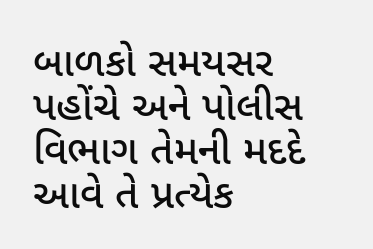બાળકો સમયસર પહોંચે અને પોલીસ વિભાગ તેમની મદદે આવે તે પ્રત્યેક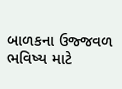બાળકના ઉજ્જવળ ભવિષ્ય માટે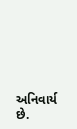અનિવાર્ય છે.